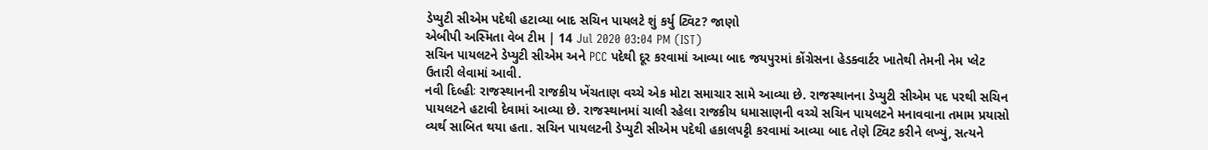ડેપ્યુટી સીએમ પદેથી હટાવ્યા બાદ સચિન પાયલટે શું કર્યુ ટ્વિટ? જાણો
એબીપી અસ્મિતા વેબ ટીમ | 14 Jul 2020 03:04 PM (IST)
સચિન પાયલટને ડેપ્યુટી સીએમ અને PCC પદેથી દૂર કરવામાં આવ્યા બાદ જયપુરમાં કોંગ્રેસના હેડક્વાર્ટર ખાતેથી તેમની નેમ પ્લેટ ઉતારી લેવામાં આવી.
નવી દિલ્હીઃ રાજસ્થાનની રાજકીય ખેંચતાણ વચ્ચે એક મોટા સમાચાર સામે આવ્યા છે. રાજસ્થાનના ડેપ્યુટી સીએમ પદ પરથી સચિન પાયલટને હટાવી દેવામાં આવ્યા છે. રાજસ્થાનમાં ચાલી રહેલા રાજકીય ધમાસાણની વચ્ચે સચિન પાયલટને મનાવવાના તમામ પ્રયાસો વ્યર્થ સાબિત થયા હતા. સચિન પાયલટની ડેપ્યુટી સીએમ પદેથી હકાલપટ્ટી કરવામાં આવ્યા બાદ તેણે ટ્વિટ કરીને લખ્યું, સત્યને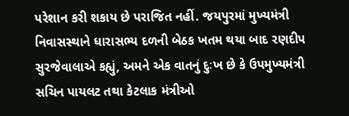પરેશાન કરી શકાય છે પરાજિત નહીં. જયપુરમાં મુખ્યમંત્રી નિવાસસ્થાને ધારાસભ્ય દળની બેઠક ખતમ થયા બાદ રણદીપ સુરજેવાલાએ કહ્યું, અમને એક વાતનું દુઃખ છે કે ઉપમુખ્યમંત્રી સચિન પાયલટ તથા કેટલાક મંત્રીઓ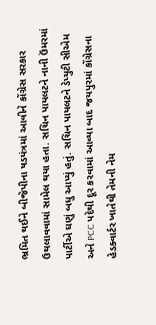ભ્રમિત થઈને બીજેપીના ષડયંત્રમાં આવીને કોંગ્રેસ સરકાર ઉથલાવવામાં સામેલ થયા હતા. સચિન પાયલટને નાની ઉંમરમાં પાર્ટીએ ઘણું બધુ આપ્યું હતું. સચિન પાયલટને ડેપ્યુટી સીએમ અને PCC પદેથી દૂર કરવામાં આવ્યા બાદ જયપુરમાં કોંગ્રેસના હેડક્વાર્ટર ખાતેથી તેમની નેમ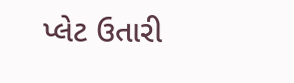પ્લેટ ઉતારી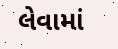લેવામાં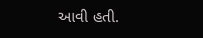આવી હતી.